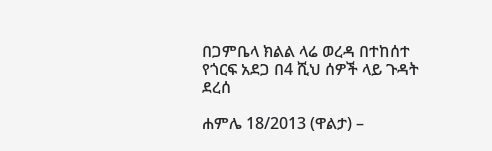በጋምቤላ ክልል ላሬ ወረዳ በተከሰተ የጎርፍ አደጋ በ4 ሺህ ሰዎች ላይ ጉዳት ደረሰ

ሐምሌ 18/2013 (ዋልታ) –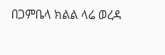በጋምቤላ ክልል ላሬ ወረዳ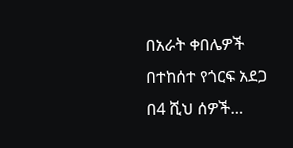በአራት ቀበሌዎች በተከሰተ የጎርፍ አደጋ በ4 ሺህ ሰዎች…